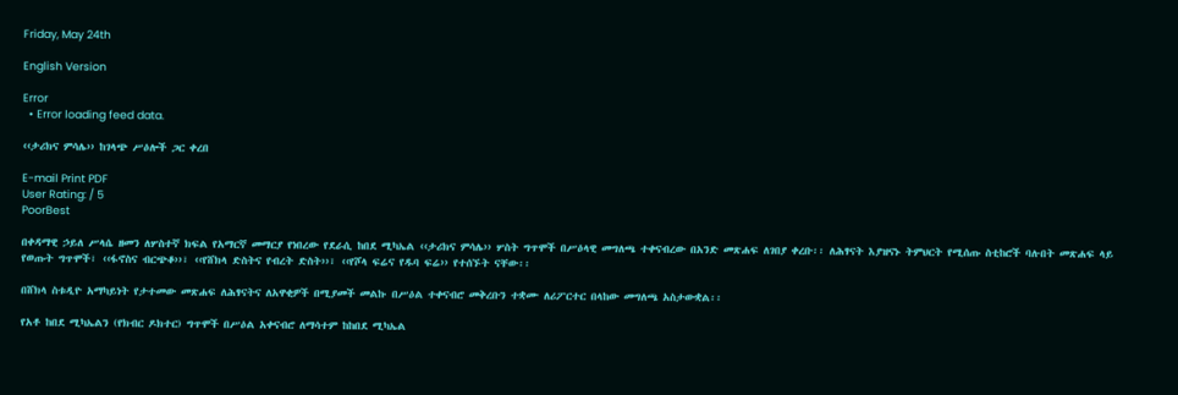Friday, May 24th

English Version

Error
  • Error loading feed data.

‹‹ታሪክና ምሳሌ›› ከገላጭ ሥዕሎች ጋር ቀረበ

E-mail Print PDF
User Rating: / 5
PoorBest

በቀዳማዊ ኃይለ ሥላሴ ዘመን ለሦስተኛ ክፍል የአማርኛ መማርያ የነበረው የደራሲ ከበደ ሚካኤል ‹‹ታሪክና ምሳሌ›› ሦስት ግጥሞች በሥዕላዊ መግለጫ ተቀናብረው በአንድ መጽሐፍ ለገበያ ቀረቡ፡፡ ለሕፃናት እያዝናኑ ትምህርት የሚሰጡ ስቲከሮች ባሉበት መጽሐፍ ላይ የወጡት ግጥሞች፣ ‹‹ፋኖስና ብርጭቆ››፣ ‹‹የሸክላ ድስትና የብረት ድስት››፣ ‹‹የሾላ ፍሬና የዱባ ፍሬ›› የተሰኙት ናቸው፡፡

በሸክላ ስቱዲዮ አማካይነት የታተመው መጽሐፍ ለሕፃናትና ለአዋቂዎች በሚያመች መልኩ በሥዕል ተቀናብሮ መቅረቡን ተቋሙ ለሪፖርተር በላከው መግለጫ አስታውቋል፡፡

የአቶ ከበደ ሚካኤልን (የክብር ዶክተር) ግጥሞች በሥዕል አቀናብሮ ለማሳተም ከከበደ ሚካኤል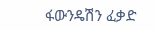ፋውንዴሽን ፈቃድ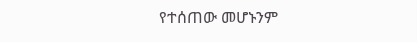የተሰጠው መሆኑንም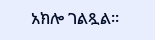አክሎ ገልጿል፡፡